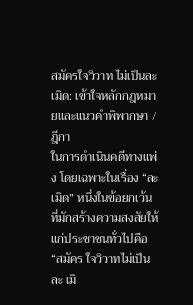สมัครใจวิวาท ไม่เป็นละเมิด: เข้าใจหลักกฎหมายและแนวคำพิพากษา /ฎีกา
ในการดำเนินคดีทางแพ่ง โดยเฉพาะในเรื่อง “ละ เมิด” หนึ่งในข้อยกเว้นที่มักสร้างความสงสัยให้แก่ประชาชนทั่วไปคือ “สมัคร ใจวิวาทไม่เป็นละ เมิ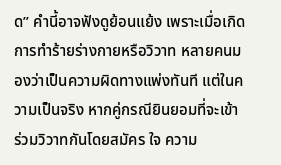ด” คำนี้อาจฟังดูย้อนแย้ง เพราะเมื่อเกิดการทำร้ายร่างกายหรือวิวาท หลายคนมองว่าเป็นความผิดทางแพ่งทันที แต่ในความเป็นจริง หากคู่กรณียินยอมที่จะเข้าร่วมวิวาทกันโดยสมัคร ใจ ความ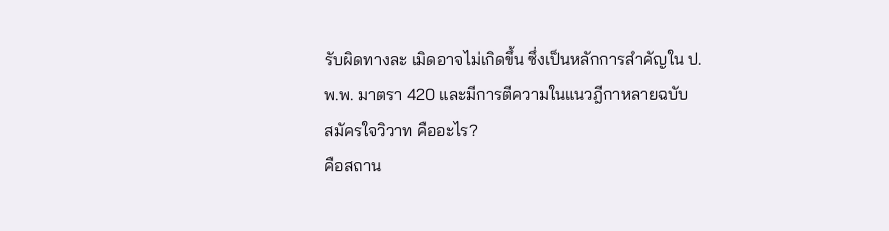รับผิดทางละ เมิดอาจไม่เกิดขึ้น ซึ่งเป็นหลักการสำคัญใน ป.พ.พ. มาตรา 420 และมีการตีความในแนวฎีกาหลายฉบับ
สมัครใจวิวาท คืออะไร?
คือสถาน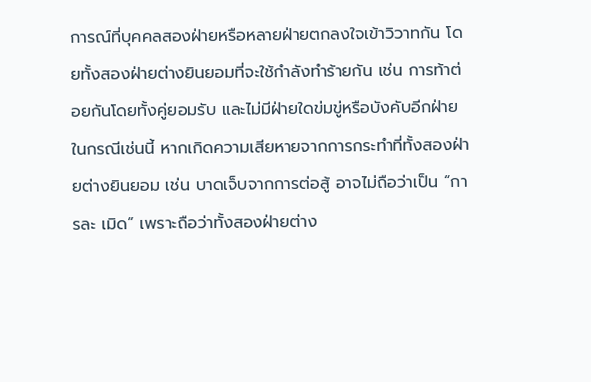การณ์ที่บุคคลสองฝ่ายหรือหลายฝ่ายตกลงใจเข้าวิวาทกัน โดยทั้งสองฝ่ายต่างยินยอมที่จะใช้กำลังทำร้ายกัน เช่น การท้าต่อยกันโดยทั้งคู่ยอมรับ และไม่มีฝ่ายใดข่มขู่หรือบังคับอีกฝ่าย
ในกรณีเช่นนี้ หากเกิดความเสียหายจากการกระทำที่ทั้งสองฝ่ายต่างยินยอม เช่น บาดเจ็บจากการต่อสู้ อาจไม่ถือว่าเป็น “การละ เมิด” เพราะถือว่าทั้งสองฝ่ายต่าง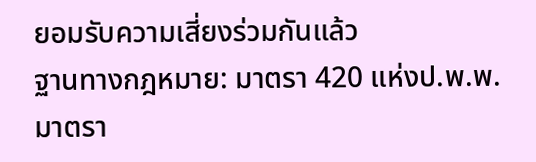ยอมรับความเสี่ยงร่วมกันแล้ว
ฐานทางกฎหมาย: มาตรา 420 แห่งป.พ.พ.
มาตรา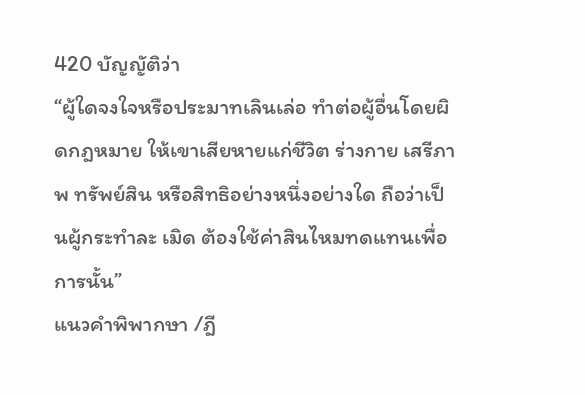420 บัญญัติว่า
“ผู้ใดจงใจหรือประมาทเลินเล่อ ทำต่อผู้อื่นโดยผิดกฎหมาย ให้เขาเสียหายแก่ชีวิต ร่างกาย เสรีภาพ ทรัพย์สิน หรือสิทธิอย่างหนึ่งอย่างใด ถือว่าเป็นผู้กระทำละ เมิด ต้องใช้ค่าสินไหมทดแทนเพื่อการนั้น”
แนวคำพิพากษา /ฎี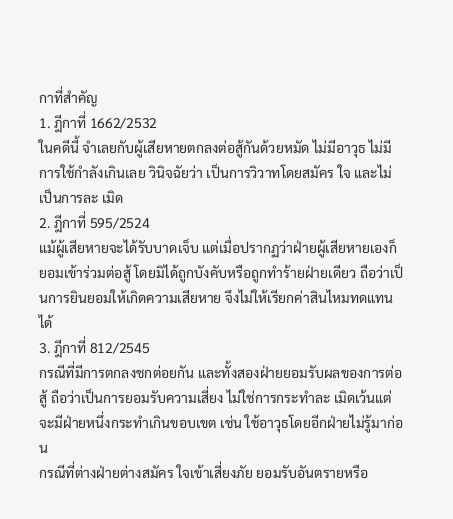กาที่สำคัญ
1. ฎีกาที่ 1662/2532
ในคดีนี้ จำเลยกับผู้เสียหายตกลงต่อสู้กันด้วยหมัด ไม่มีอาวุธ ไม่มีการใช้กำลังเกินเลย วินิจฉัยว่า เป็นการวิวาทโดยสมัคร ใจ และไม่เป็นการละ เมิด
2. ฎีกาที่ 595/2524
แม้ผู้เสียหายจะได้รับบาดเจ็บ แต่เมื่อปรากฏว่าฝ่ายผู้เสียหายเองก็ยอมเข้าร่วมต่อสู้ โดยมิได้ถูกบังคับหรือถูกทำร้ายฝ่ายเดียว ถือว่าเป็นการยินยอมให้เกิดความเสียหาย จึงไม่ให้เรียกค่าสินไหมทดแทนได้
3. ฎีกาที่ 812/2545
กรณีที่มีการตกลงชกต่อยกัน และทั้งสองฝ่ายยอมรับผลของการต่อสู้ ถือว่าเป็นการยอมรับความเสี่ยง ไม่ใช่การกระทำละ เมิดเว้นแต่จะมีฝ่ายหนึ่งกระทำเกินขอบเขต เช่น ใช้อาวุธโดยอีกฝ่ายไม่รู้มาก่อน
กรณีที่ต่างฝ่ายต่างสมัคร ใจเข้าเสี่ยงภัย ยอมรับอันตรายหรือ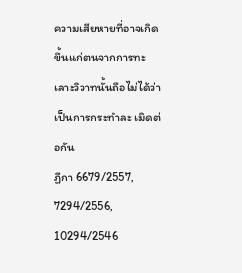ความเสียหายที่อาจเกิดขึ้นแก่ตนจากการทะเลาะวิวาทนั้นถือไม่ได้ว่าเป็นการกระทำละ เมิดต่อกัน
ฏีกา 6679/2557, 7294/2556, 10294/2546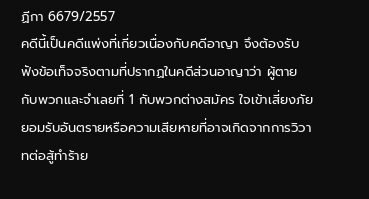ฏีกา 6679/2557
คดีนี้เป็นคดีแพ่งที่เกี่ยวเนื่องกับคดีอาญา จึงต้องรับฟังข้อเท็จจริงตามที่ปรากฏในคดีส่วนอาญาว่า ผู้ตายกับพวกและจำเลยที่ 1 กับพวกต่างสมัคร ใจเข้าเสี่ยงภัยยอมรับอันตรายหรือความเสียหายที่อาจเกิดจากการวิวาทต่อสู้ทำร้าย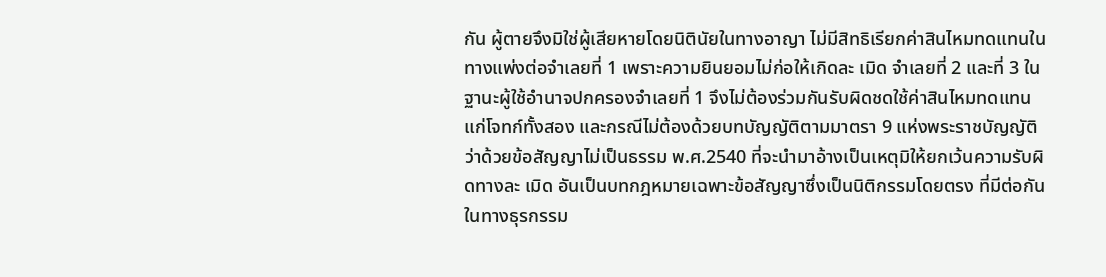กัน ผู้ตายจึงมิใช่ผู้เสียหายโดยนิตินัยในทางอาญา ไม่มีสิทธิเรียกค่าสินไหมทดแทนในทางแพ่งต่อจำเลยที่ 1 เพราะความยินยอมไม่ก่อให้เกิดละ เมิด จำเลยที่ 2 และที่ 3 ในฐานะผู้ใช้อำนาจปกครองจำเลยที่ 1 จึงไม่ต้องร่วมกันรับผิดชดใช้ค่าสินไหมทดแทนแก่โจทก์ทั้งสอง และกรณีไม่ต้องด้วยบทบัญญัติตามมาตรา 9 แห่งพระราชบัญญัติว่าด้วยข้อสัญญาไม่เป็นธรรม พ.ศ.2540 ที่จะนำมาอ้างเป็นเหตุมิให้ยกเว้นความรับผิดทางละ เมิด อันเป็นบทกฎหมายเฉพาะข้อสัญญาซึ่งเป็นนิติกรรมโดยตรง ที่มีต่อกันในทางธุรกรรม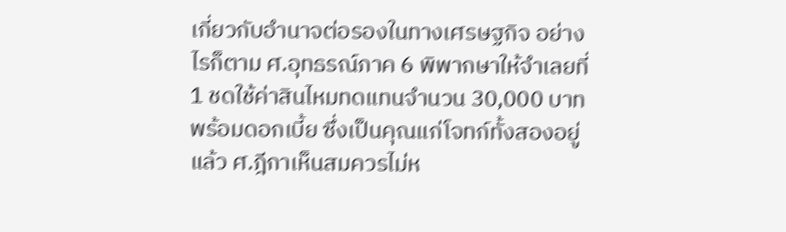เกี่ยวกับอำนาจต่อรองในทางเศรษฐกิจ อย่างไรก็ตาม ศ.อุทธรณ์ภาค 6 พิพากษาให้จำเลยที่ 1 ชดใช้ค่าสินไหมทดแทนจำนวน 30,000 บาท พร้อมดอกเบี้ย ซึ่งเป็นคุณแก่โจทก์ทั้งสองอยู่แล้ว ศ.ฎีกาเห็นสมควรไม่ห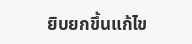ยิบยกขึ้นแก้ไข